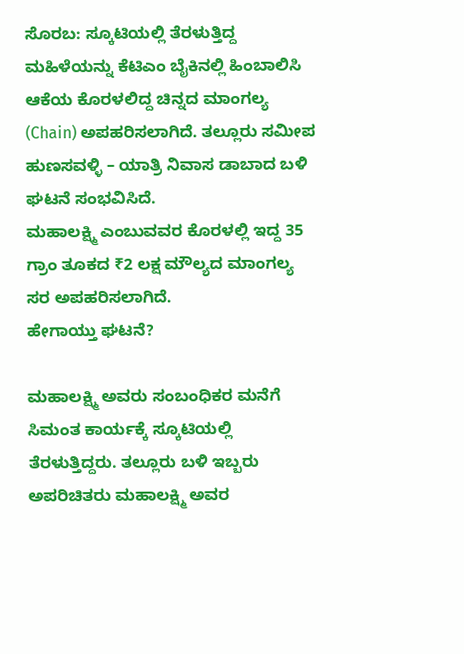ಸೊರಬ: ಸ್ಕೂಟಿಯಲ್ಲಿ ತೆರಳುತ್ತಿದ್ದ ಮಹಿಳೆಯನ್ನು ಕೆಟಿಎಂ ಬೈಕಿನಲ್ಲಿ ಹಿಂಬಾಲಿಸಿ ಆಕೆಯ ಕೊರಳಲಿದ್ದ ಚಿನ್ನದ ಮಾಂಗಲ್ಯ (Chain) ಅಪಹರಿಸಲಾಗಿದೆ. ತಲ್ಲೂರು ಸಮೀಪ ಹುಣಸವಳ್ಳಿ – ಯಾತ್ರಿ ನಿವಾಸ ಡಾಬಾದ ಬಳಿ ಘಟನೆ ಸಂಭವಿಸಿದೆ.
ಮಹಾಲಕ್ಷ್ಮಿ ಎಂಬುವವರ ಕೊರಳಲ್ಲಿ ಇದ್ದ 35 ಗ್ರಾಂ ತೂಕದ ₹2 ಲಕ್ಷ ಮೌಲ್ಯದ ಮಾಂಗಲ್ಯ ಸರ ಅಪಹರಿಸಲಾಗಿದೆ.
ಹೇಗಾಯ್ತು ಘಟನೆ?

ಮಹಾಲಕ್ಷ್ಮಿ ಅವರು ಸಂಬಂಧಿಕರ ಮನೆಗೆ ಸಿಮಂತ ಕಾರ್ಯಕ್ಕೆ ಸ್ಕೂಟಿಯಲ್ಲಿ ತೆರಳುತ್ತಿದ್ದರು. ತಲ್ಲೂರು ಬಳಿ ಇಬ್ಬರು ಅಪರಿಚಿತರು ಮಹಾಲಕ್ಷ್ಮಿ ಅವರ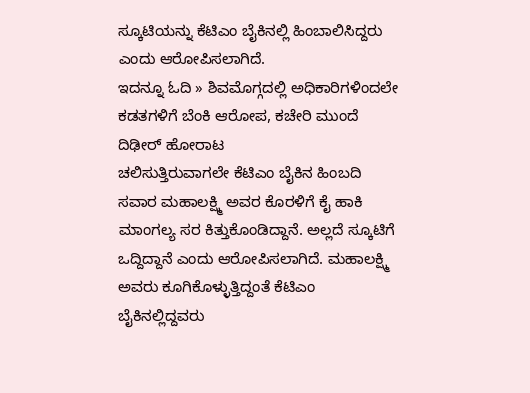ಸ್ಕೂಟಿಯನ್ನು ಕೆಟಿಎಂ ಬೈಕಿನಲ್ಲಿ ಹಿಂಬಾಲಿಸಿದ್ದರು ಎಂದು ಆರೋಪಿಸಲಾಗಿದೆ.
ಇದನ್ನೂ ಓದಿ » ಶಿವಮೊಗ್ಗದಲ್ಲಿ ಅಧಿಕಾರಿಗಳಿಂದಲೇ ಕಡತಗಳಿಗೆ ಬೆಂಕಿ ಆರೋಪ, ಕಚೇರಿ ಮುಂದೆ ದಿಢೀರ್ ಹೋರಾಟ
ಚಲಿಸುತ್ತಿರುವಾಗಲೇ ಕೆಟಿಎಂ ಬೈಕಿನ ಹಿಂಬದಿ ಸವಾರ ಮಹಾಲಕ್ಷ್ಮಿ ಅವರ ಕೊರಳಿಗೆ ಕೈ ಹಾಕಿ ಮಾಂಗಲ್ಯ ಸರ ಕಿತ್ತುಕೊಂಡಿದ್ದಾನೆ. ಅಲ್ಲದೆ ಸ್ಕೂಟಿಗೆ ಒದ್ದಿದ್ದಾನೆ ಎಂದು ಆರೋಪಿಸಲಾಗಿದೆ. ಮಹಾಲಕ್ಷ್ಮಿ ಅವರು ಕೂಗಿಕೊಳ್ಳುತ್ತಿದ್ದಂತೆ ಕೆಟಿಎಂ ಬೈಕಿನಲ್ಲಿದ್ದವರು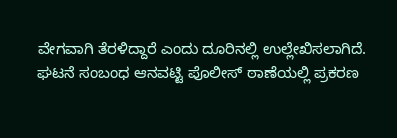ವೇಗವಾಗಿ ತೆರಳಿದ್ದಾರೆ ಎಂದು ದೂರಿನಲ್ಲಿ ಉಲ್ಲೇಖಿಸಲಾಗಿದೆ.
ಘಟನೆ ಸಂಬಂಧ ಆನವಟ್ಟಿ ಪೊಲೀಸ್ ಠಾಣೆಯಲ್ಲಿ ಪ್ರಕರಣ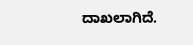ದಾಖಲಾಗಿದೆ.